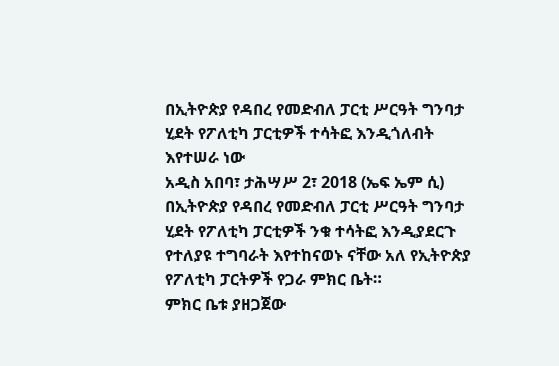በኢትዮጵያ የዳበረ የመድብለ ፓርቲ ሥርዓት ግንባታ ሂደት የፖለቲካ ፓርቲዎች ተሳትፎ እንዲጎለብት እየተሠራ ነው
አዲስ አበባ፣ ታሕሣሥ 2፣ 2018 (ኤፍ ኤም ሲ) በኢትዮጵያ የዳበረ የመድብለ ፓርቲ ሥርዓት ግንባታ ሂደት የፖለቲካ ፓርቲዎች ንቁ ተሳትፎ እንዲያደርጉ የተለያዩ ተግባራት እየተከናወኑ ናቸው አለ የኢትዮጵያ የፖለቲካ ፓርትዎች የጋራ ምክር ቤት።
ምክር ቤቱ ያዘጋጀው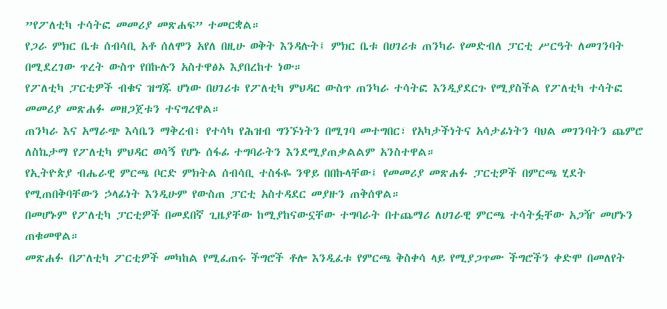”የፖለቲካ ተሳትፎ መመሪያ መጽሐፍ” ተመርቋል።
የጋራ ምክር ቤቱ ሰብሳቢ አቶ ሰለሞን አየለ በዚሁ ወቅት እንዳሉት፤ ምክር ቤቱ በሀገሪቱ ጠንካራ የመድብለ ፓርቲ ሥርዓት ለመገንባት በሚደረገው ጥረት ውስጥ የበኩሉን አስተዋፅኦ እያበረከተ ነው።
የፖለቲካ ፓርቲዎች ብቁና ዝግጁ ሆነው በሀገሪቱ የፖለቲካ ምህዳር ውስጥ ጠንካራ ተሳትፎ እንዲያደርጉ የሚያስችል የፖለቲካ ተሳትፎ መመሪያ መጽሐፉ መዘጋጀቱን ተናግረዋል።
ጠንካራ እና አማራጭ እሳቤን ማቅረብ፣ የተሳካ የሕዝብ ግንኙነትን በሚገባ መተግበር፣ የአካታችነትና አሳታፊነትን ባህል መገንባትን ጨምሮ ለስኬታማ የፖለቲካ ምህዳር ወሳኝ የሆኑ ሰፋፊ ተግባራትን እንደሚያጠቃልልም አንስተዋል።
የኢትዮጵያ ብሔራዊ ምርጫ ቦርድ ምክትል ሰብሳቢ ተስፋዬ ንዋይ በበኩላቸው፤ የመመሪያ መጽሐፉ ፓርቲዎች በምርጫ ሂደት የሚጠበቅባቸውን ኃላፊነት እንዲሁም የውስጠ ፓርቲ አስተዳደር መያዙን ጠቅሰዋል።
በመሆኑም የፖለቲካ ፓርቲዎች በመደበኛ ጊዜያቸው ከሚያከናውኗቸው ተግባራት በተጨማሪ ለሀገራዊ ምርጫ ተሳትፏቸው አጋዥ መሆኑን ጠቁመዋል።
መጽሐፉ በፖለቲካ ፖርቲዎች መካከል የሚፈጠሩ ችግሮች ቶሎ እንዲፈቱ የምርጫ ቅስቀሳ ላይ የሚያጋጥሙ ችግሮችን ቀድሞ በመለየት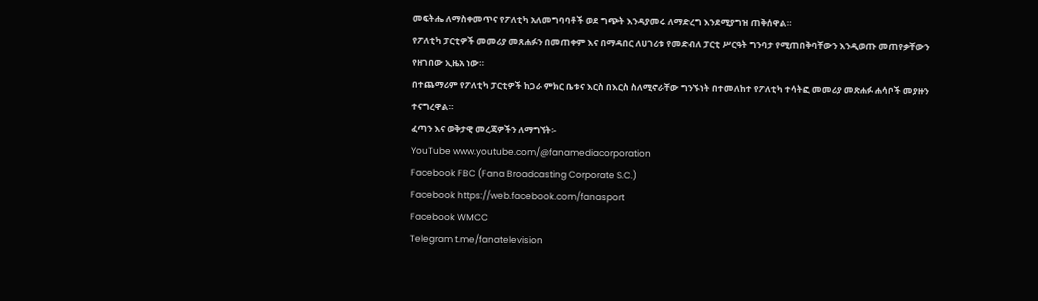መፍትሔ ለማስቀመጥና የፖለቲካ አለመግባባቶች ወደ ግጭት እንዳያመሩ ለማድረግ እንደሚያግዝ ጠቅሰዋል።
የፖለቲካ ፓርቲዎች መመሪያ መጸሐፉን በመጠቀም እና በማዳበር ለሀገሪቱ የመድብለ ፓርቲ ሥርዓት ግንባታ የሚጠበቅባቸውን እንዲወጡ መጠየቃቸውን የዘገበው ኢዜአ ነው።
በተጨማሪም የፖለቲካ ፓርቲዎች ከጋራ ምክር ቤቱና እርስ በእርስ ስለሚኖራቸው ግንኙነት በተመለከተ የፖለቲካ ተሳትፎ መመሪያ መጽሐፉ ሐሳቦች መያዙን ተናግረዋል።
ፈጣን እና ወቅታዊ መረጃዎችን ለማግኘት፡-
YouTube www.youtube.com/@fanamediacorporation
Facebook FBC (Fana Broadcasting Corporate S.C.)
Facebook https://web.facebook.com/fanasport
Facebook WMCC
Telegram t.me/fanatelevision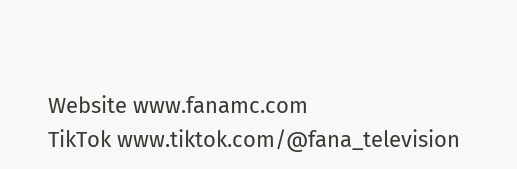Website www.fanamc.com
TikTok www.tiktok.com/@fana_television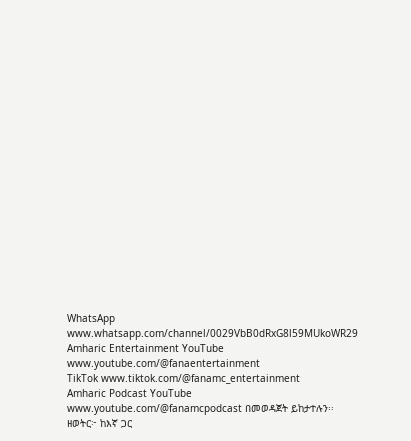WhatsApp www.whatsapp.com/channel/0029VbB0dRxG8l59MUkoWR29
Amharic Entertainment YouTube www.youtube.com/@fanaentertainment
TikTok www.tiktok.com/@fanamc_entertainment
Amharic Podcast YouTube www.youtube.com/@fanamcpodcast በመወዳጀት ይከታተሉን፡፡
ዘወትር፦ ከእኛ ጋር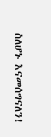ስለሆኑ እናመሰግናለን!